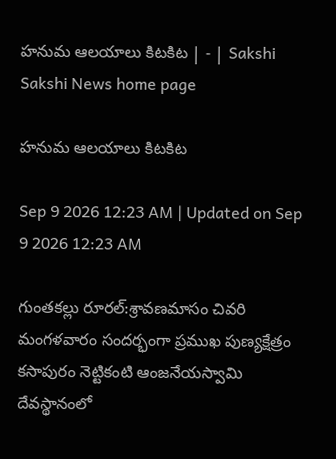హనుమ ఆలయాలు కిటకిట | - | Sakshi
Sakshi News home page

హనుమ ఆలయాలు కిటకిట

Sep 9 2026 12:23 AM | Updated on Sep 9 2026 12:23 AM

గుంతకల్లు రూరల్‌:శ్రావణమాసం చివరి మంగళవారం సందర్భంగా ప్రముఖ పుణ్యక్షేత్రం కసాపురం నెట్టికంటి ఆంజనేయస్వామి దేవస్థానంలో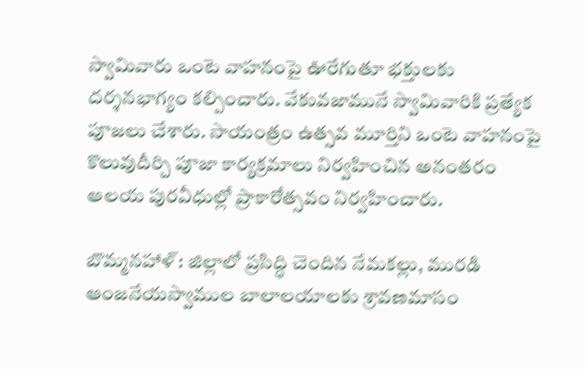స్వామివారు ఒంటె వాహనంపై ఊరేగుతూ భక్తులకు దర్శనభాగ్యం కల్పించారు. వేకువజామునే స్వామివారికి ప్రత్యేక పూజలు చేశారు. సాయంత్రం ఉత్సవ మూర్తిని ఒంటె వాహనంపై కొలువుదీర్చి పూజా కార్యక్రమాలు నిర్వహించిన అనంతరం ఆలయ పురవీధుల్లో ప్రాకారోత్సవం నిర్వహించారు.

బొమ్మనహాళ్‌: జిల్లాలో ప్రసిద్ధి చెందిన నేమకల్లు, మురడి ఆంజనేయస్వాముల బాలాలయాలకు శ్రావణమాసం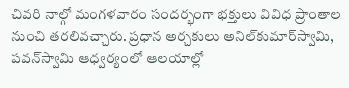చివరి నాల్గో మంగళవారం సందర్భంగా భక్తులు వివిధ ప్రాంతాల నుంచి తరలివచ్చారు. ప్రధాన అర్చకులు అనిల్‌కుమార్‌స్వామి, పవన్‌స్వామి ఆధ్వర్యంలో ఆలయాల్లో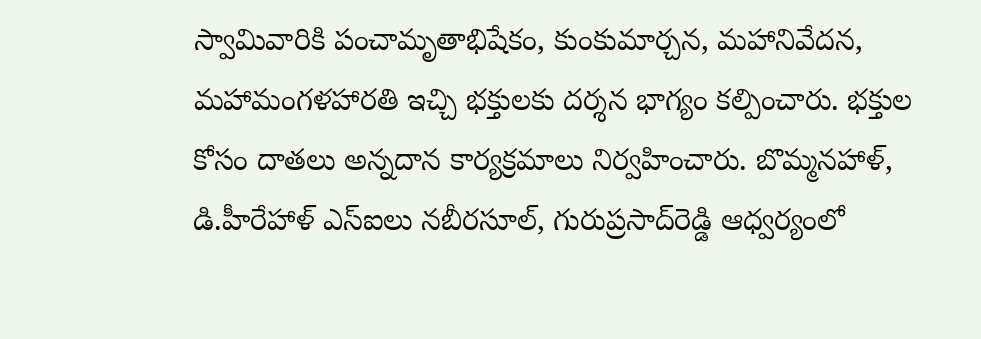స్వామివారికి పంచామృతాభిషేకం, కుంకుమార్చన, మహానివేదన, మహామంగళహారతి ఇచ్చి భక్తులకు దర్శన భాగ్యం కల్పించారు. భక్తుల కోసం దాతలు అన్నదాన కార్యక్రమాలు నిర్వహించారు. బొమ్మనహాళ్‌, డి.హీరేహాళ్‌ ఎస్‌ఐలు నబీరసూల్‌, గురుప్రసాద్‌రెడ్డి ఆధ్వర్యంలో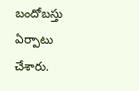బందోబస్తు ఏర్పాటు చేశారు.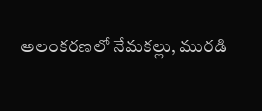అలంకరణలో నేమకల్లు, మురడి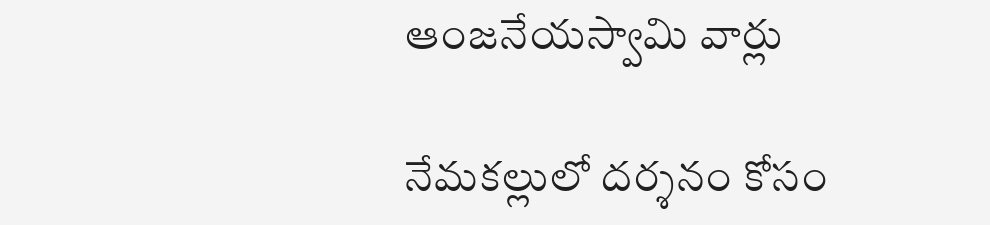ఆంజనేయస్వామి వార్లు

నేమకల్లులో దర్శనం కోసం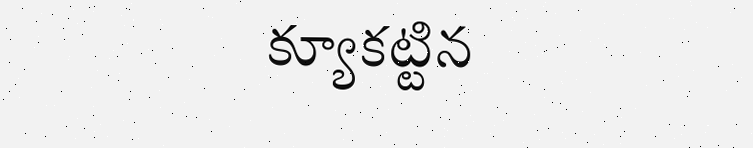క్యూకట్టిన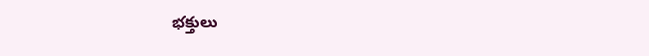భక్తులు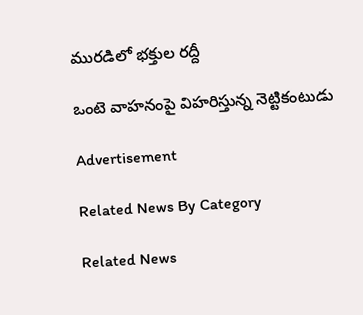మురడిలో భక్తుల రద్దీ

ఒంటె వాహనంపై విహరిస్తున్న నెట్టికంటుడు

Advertisement

Related News By Category

Related News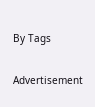By Tags

Advertisement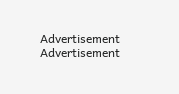Advertisement
Advertisement